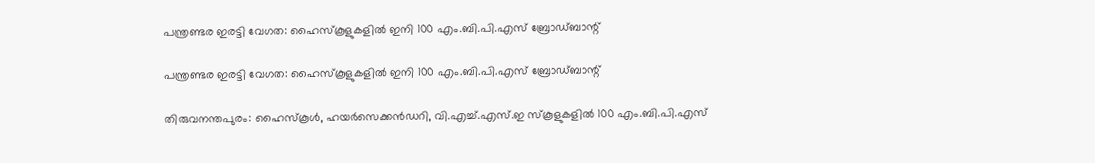പന്ത്രണ്ടര ഇരട്ടി വേഗത: ഹൈസ്‌കൂളുകളില്‍ ഇനി 100 എം.ബി.പി.എസ് ബ്രോഡ്ബാന്റ്

പന്ത്രണ്ടര ഇരട്ടി വേഗത: ഹൈസ്‌കൂളുകളില്‍ ഇനി 100 എം.ബി.പി.എസ് ബ്രോഡ്ബാന്റ്

തിരുവനന്തപുരം: ഹൈസ്കൂൾ, ഹയർസെക്കൻഡറി, വി.എച്ച്.എസ്.ഇ സ്കൂളുകളിൽ 100 എം.ബി.പി.എസ്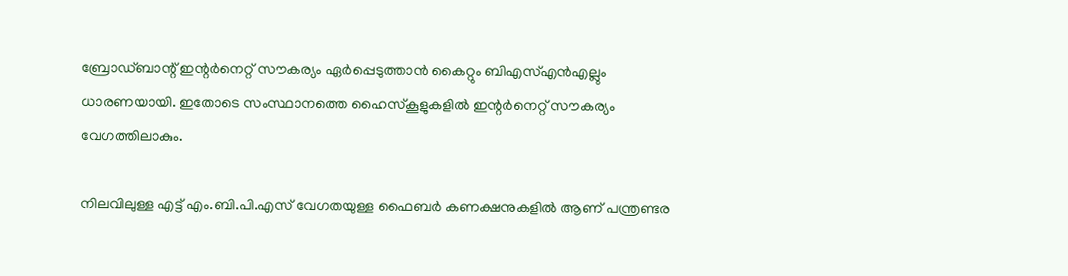ബ്രോഡ്ബാന്റ് ഇന്റർനെറ്റ് സൗകര്യം ഏർപ്പെടുത്താൻ കൈറ്റും ബിഎസ്എൻഎല്ലും ധാരണയായി. ഇതോടെ സംസ്ഥാനത്തെ ഹൈസ്കൂളുകളിൽ ഇന്റർനെറ്റ് സൗകര്യം വേഗത്തിലാകും.

നിലവിലുള്ള എട്ട് എം.ബി.പി.എസ് വേഗതയുള്ള ഫൈബർ കണക്ഷനുകളിൽ ആണ് പന്ത്രണ്ടര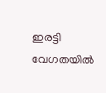ഇരട്ടി വേഗതയിൽ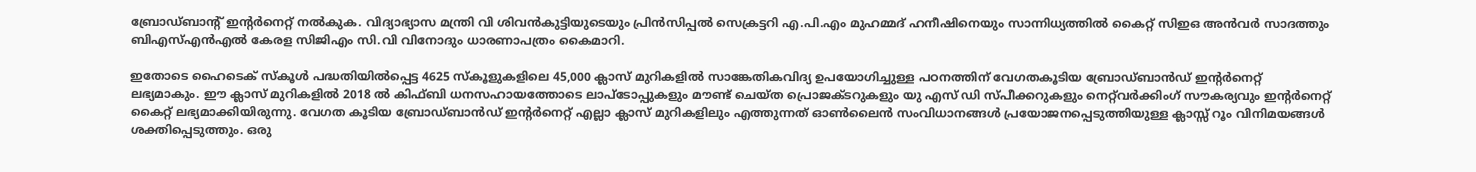ബ്രോഡ്ബാന്റ് ഇന്റർനെറ്റ് നൽകുക. വിദ്യാഭ്യാസ മന്ത്രി വി ശിവൻകുട്ടിയുടെയും പ്രിൻസിപ്പൽ സെക്രട്ടറി എ.പി.എം മുഹമ്മദ് ഹനീഷിനെയും സാന്നിധ്യത്തിൽ കൈറ്റ് സിഇഒ അൻവർ സാദത്തും ബിഎസ്എൻഎൽ കേരള സിജിഎം സി.വി വിനോദും ധാരണാപത്രം കൈമാറി.

ഇതോടെ ഹൈടെക് സ്കൂൾ പദ്ധതിയിൽപ്പെട്ട 4625 സ്കൂളുകളിലെ 45,000 ക്ലാസ് മുറികളിൽ സാങ്കേതികവിദ്യ ഉപയോഗിച്ചുള്ള പഠനത്തിന് വേഗതകൂടിയ ബ്രോഡ്ബാൻഡ് ഇന്റർനെറ്റ് ലഭ്യമാകും. ഈ ക്ലാസ് മുറികളിൽ 2018 ൽ കിഫ്ബി ധനസഹായത്തോടെ ലാപ്ടോപ്പുകളും മൗണ്ട് ചെയ്ത പ്രൊജക്ടറുകളും യു എസ് ഡി സ്പീക്കറുകളും നെറ്റ്‌വർക്കിംഗ് സൗകര്യവും ഇന്റർനെറ്റ് കൈറ്റ് ലഭ്യമാക്കിയിരുന്നു. വേഗത കൂടിയ ബ്രോഡ്ബാൻഡ് ഇന്റർനെറ്റ് എല്ലാ ക്ലാസ് മുറികളിലും എത്തുന്നത് ഓൺലൈൻ സംവിധാനങ്ങൾ പ്രയോജനപ്പെടുത്തിയുള്ള ക്ലാസ്സ് റൂം വിനിമയങ്ങൾ ശക്തിപ്പെടുത്തും. ഒരു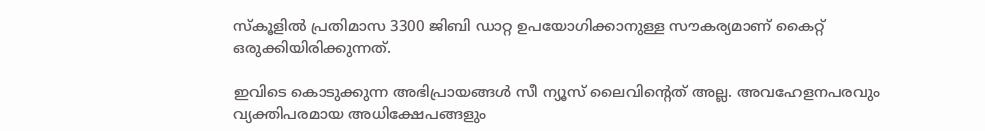സ്കൂളിൽ പ്രതിമാസ 3300 ജിബി ഡാറ്റ ഉപയോഗിക്കാനുള്ള സൗകര്യമാണ് കൈറ്റ് ഒരുക്കിയിരിക്കുന്നത്.

ഇവിടെ കൊടുക്കുന്ന അഭിപ്രായങ്ങള്‍ സീ ന്യൂസ് ലൈവിന്റെത് അല്ല. അവഹേളനപരവും വ്യക്തിപരമായ അധിക്ഷേപങ്ങളും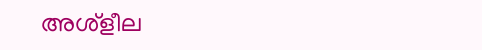അശ്‌ളീല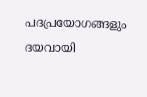പദപ്രയോഗങ്ങളും ദയവായി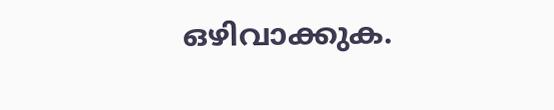ഒഴിവാക്കുക.